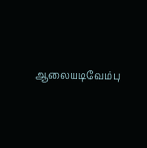ஆலையடிவேம்பு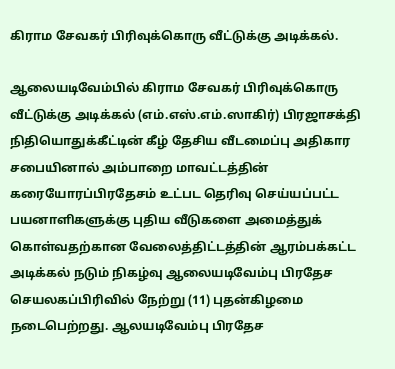கிராம சேவகர் பிரிவுக்கொரு வீட்டுக்கு அடிக்கல்.

ஆலையடிவேம்பில் கிராம சேவகர் பிரிவுக்கொரு வீட்டுக்கு அடிக்கல் (எம்.எஸ்.எம்.ஸாகிர்) பிரஜாசக்தி நிதியொதுக்கீட்டின் கீழ் தேசிய வீடமைப்பு அதிகார சபையினால் அம்பாறை மாவட்டத்தின் கரையோரப்பிரதேசம் உட்பட தெரிவு செய்யப்பட்ட பயனாளிகளுக்கு புதிய வீடுகளை அமைத்துக் கொள்வதற்கான வேலைத்திட்டத்தின் ஆரம்பக்கட்ட அடிக்கல் நடும் நிகழ்வு ஆலையடிவேம்பு பிரதேச செயலகப்பிரிவில் நேற்று (11) புதன்கிழமை நடைபெற்றது. ஆலயடிவேம்பு பிரதேச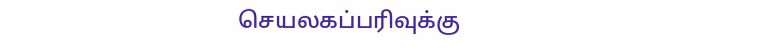செயலகப்பரிவுக்கு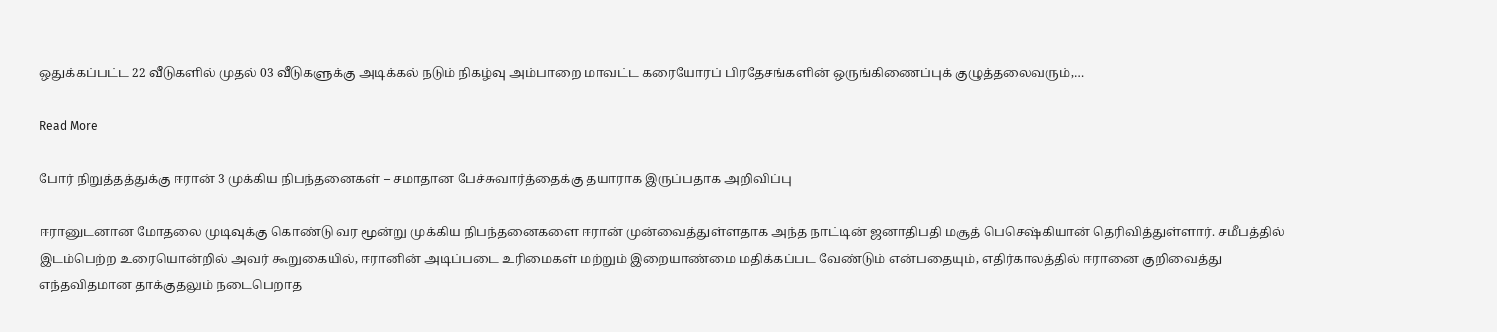ஒதுக்கப்பட்ட 22 வீடுகளில் முதல் 03 வீடுகளுக்கு அடிக்கல் நடும் நிகழ்வு அம்பாறை மாவட்ட கரையோரப் பிரதேசங்களின் ஒருங்கிணைப்புக் குழுத்தலைவரும்,…

Read More

போர் நிறுத்தத்துக்கு ஈரான் 3 முக்கிய நிபந்தனைகள் – சமாதான பேச்சுவார்த்தைக்கு தயாராக இருப்பதாக அறிவிப்பு

ஈரானுடனான மோதலை முடிவுக்கு கொண்டு வர மூன்று முக்கிய நிபந்தனைகளை ஈரான் முன்வைத்துள்ளதாக அந்த நாட்டின் ஜனாதிபதி மசூத் பெசெஷ்கியான் தெரிவித்துள்ளார். சமீபத்தில் இடம்பெற்ற உரையொன்றில் அவர் கூறுகையில், ஈரானின் அடிப்படை உரிமைகள் மற்றும் இறையாண்மை மதிக்கப்பட வேண்டும் என்பதையும், எதிர்காலத்தில் ஈரானை குறிவைத்து எந்தவிதமான தாக்குதலும் நடைபெறாத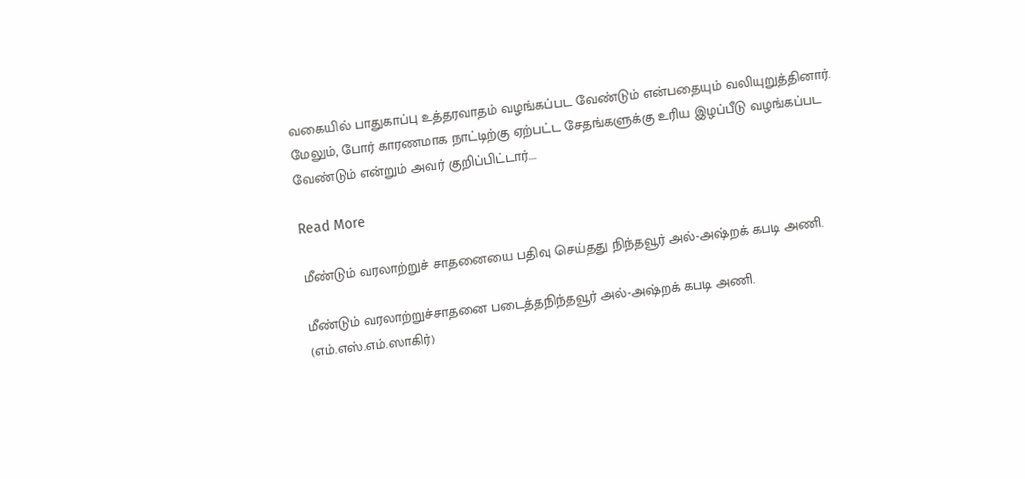வகையில் பாதுகாப்பு உத்தரவாதம் வழங்கப்பட வேண்டும் என்பதையும் வலியுறுத்தினார். மேலும், போர் காரணமாக நாட்டிற்கு ஏற்பட்ட சேதங்களுக்கு உரிய இழப்பீடு வழங்கப்பட வேண்டும் என்றும் அவர் குறிப்பிட்டார்….

Read More

மீண்டும் வரலாற்றுச் சாதனையை பதிவு செய்தது நிந்தவூர் அல்-அஷ்றக் கபடி அணி.

மீண்டும் வரலாற்றுச்சாதனை படைத்தநிந்தவூர் அல்-அஷ்றக் கபடி அணி. (எம்.எஸ்.எம்.ஸாகிர்)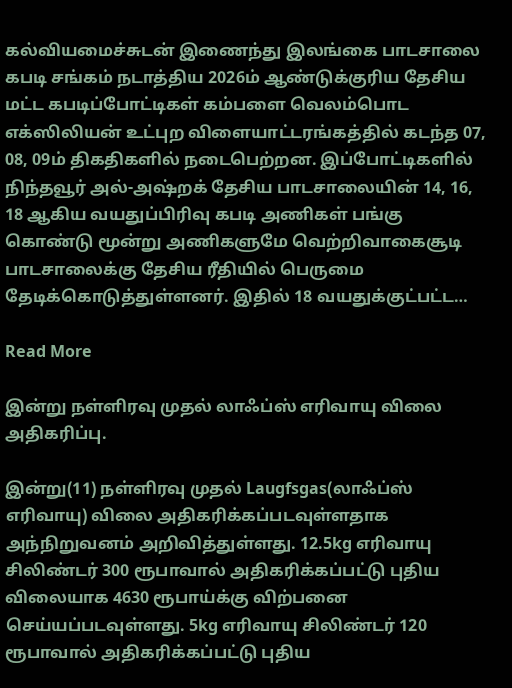கல்வியமைச்சுடன் இணைந்து இலங்கை பாடசாலை கபடி சங்கம் நடாத்திய 2026ம் ஆண்டுக்குரிய தேசிய மட்ட கபடிப்போட்டிகள் கம்பளை வெலம்பொட எக்ஸிலியன் உட்புற விளையாட்டரங்கத்தில் கடந்த 07, 08, 09ம் திகதிகளில் நடைபெற்றன. இப்போட்டிகளில் நிந்தவூர் அல்-அஷ்றக் தேசிய பாடசாலையின் 14, 16, 18 ஆகிய வயதுப்பிரிவு கபடி அணிகள் பங்கு கொண்டு மூன்று அணிகளுமே வெற்றிவாகைசூடி பாடசாலைக்கு தேசிய ரீதியில் பெருமை தேடிக்கொடுத்துள்ளனர். இதில் 18 வயதுக்குட்பட்ட…

Read More

இன்று நள்ளிரவு முதல் லாஃப்ஸ் எரிவாயு விலை அதிகரிப்பு.

இன்று(11) நள்ளிரவு முதல் Laugfsgas(லாஃப்ஸ் எரிவாயு) விலை அதிகரிக்கப்படவுள்ளதாக அந்நிறுவனம் அறிவித்துள்ளது. 12.5kg எரிவாயு சிலிண்டர் 300 ரூபாவால் அதிகரிக்கப்பட்டு புதிய விலையாக 4630 ரூபாய்க்கு விற்பனை செய்யப்படவுள்ளது. 5kg எரிவாயு சிலிண்டர் 120 ரூபாவால் அதிகரிக்கப்பட்டு புதிய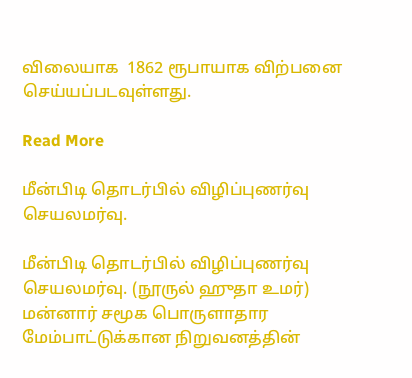விலையாக  1862 ரூபாயாக விற்பனை செய்யப்படவுள்ளது.

Read More

மீன்பிடி தொடர்பில் விழிப்புணர்வு செயலமர்வு.

மீன்பிடி தொடர்பில் விழிப்புணர்வு செயலமர்வு. (நூருல் ஹுதா உமர்) மன்னார் சமூக பொருளாதார மேம்பாட்டுக்கான நிறுவனத்தின்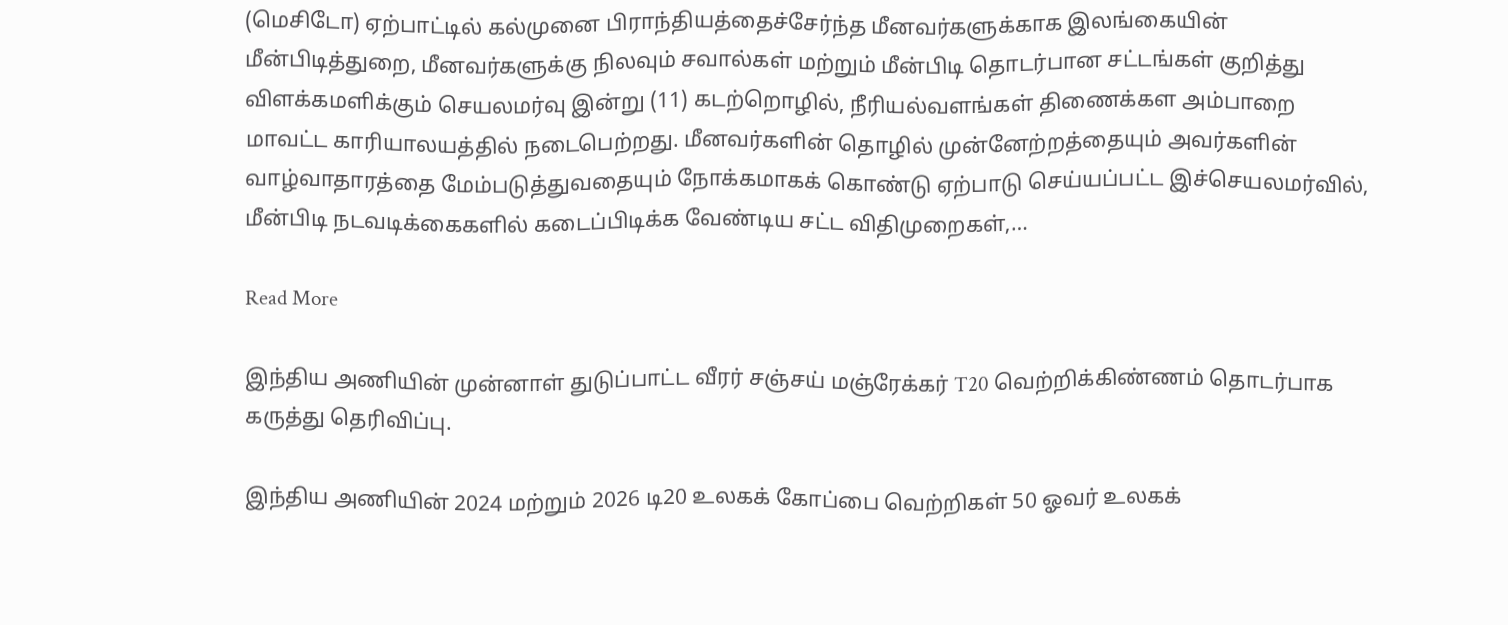(மெசிடோ) ஏற்பாட்டில் கல்முனை பிராந்தியத்தைச்சேர்ந்த மீனவர்களுக்காக இலங்கையின் மீன்பிடித்துறை, மீனவர்களுக்கு நிலவும் சவால்கள் மற்றும் மீன்பிடி தொடர்பான சட்டங்கள் குறித்து விளக்கமளிக்கும் செயலமர்வு இன்று (11) கடற்றொழில், நீரியல்வளங்கள் திணைக்கள அம்பாறை மாவட்ட காரியாலயத்தில் நடைபெற்றது. மீனவர்களின் தொழில் முன்னேற்றத்தையும் அவர்களின் வாழ்வாதாரத்தை மேம்படுத்துவதையும் நோக்கமாகக் கொண்டு ஏற்பாடு செய்யப்பட்ட இச்செயலமர்வில், மீன்பிடி நடவடிக்கைகளில் கடைப்பிடிக்க வேண்டிய சட்ட விதிமுறைகள்,…

Read More

இந்திய அணியின் முன்னாள் துடுப்பாட்ட வீரர் சஞ்சய் மஞ்ரேக்கர் T20 வெற்றிக்கிண்ணம் தொடர்பாக கருத்து தெரிவிப்பு.

இந்திய அணியின் 2024 மற்றும் 2026 டி20 உலகக் கோப்பை வெற்றிகள் 50 ஓவர் உலகக்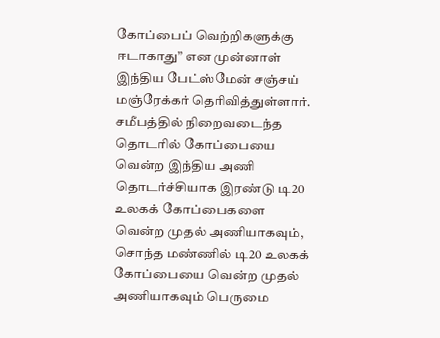கோப்பைப் வெற்றிகளுக்கு  ஈடாகாது” என முன்னாள் இந்திய பேட்ஸ்மேன் சஞ்சய் மஞ்ரேக்கர் தெரிவித்துள்ளார். சமீபத்தில் நிறைவடைந்த தொடரில் கோப்பையை வென்ற இந்திய அணி  தொடர்ச்சியாக இரண்டு டி20 உலகக் கோப்பைகளை வென்ற முதல் அணியாகவும்,  சொந்த மண்ணில் டி20 உலகக் கோப்பையை வென்ற முதல் அணியாகவும் பெருமை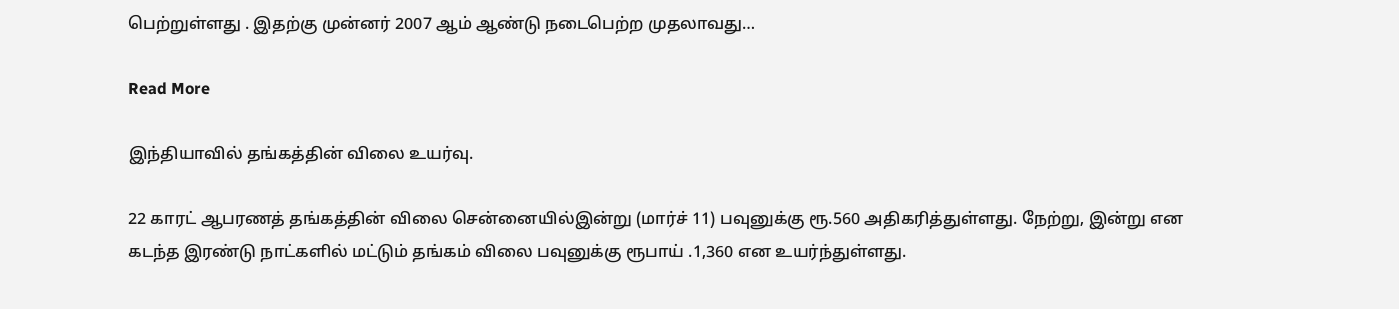பெற்றுள்ளது . இதற்கு முன்னர் 2007 ஆம் ஆண்டு நடைபெற்ற முதலாவது…

Read More

இந்தியாவில் தங்கத்தின் விலை உயர்வு.

22 காரட் ஆபரணத் தங்கத்தின் விலை சென்னையில்இன்று (மார்ச் 11) பவுனுக்கு ரூ.560 அதிகரித்துள்ளது. நேற்று, இன்று என கடந்த இரண்டு நாட்களில் மட்டும் தங்கம் விலை பவுனுக்கு ரூபாய் .1,360 என உயர்ந்துள்ளது.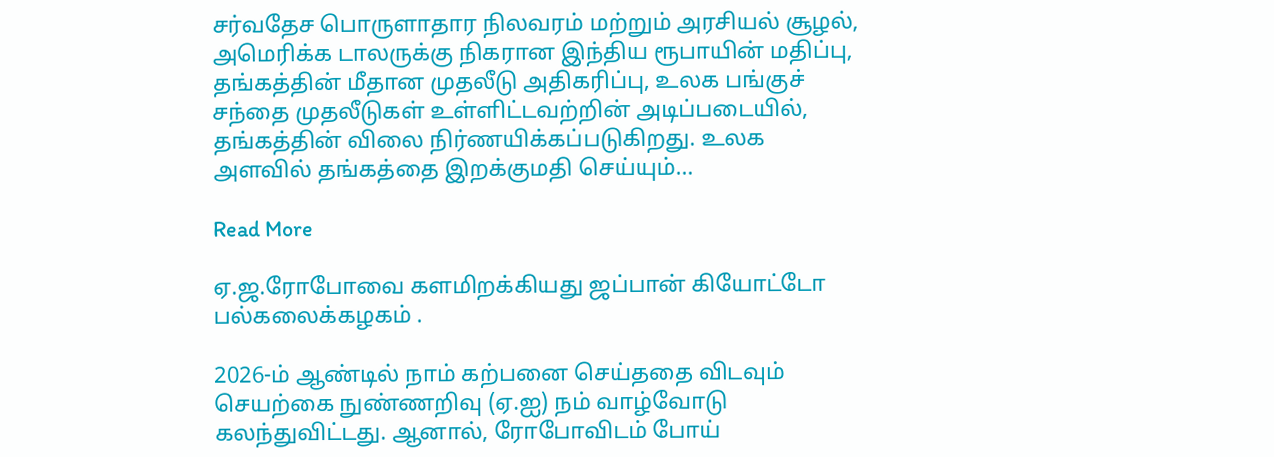சர்வதேச பொருளாதார நிலவரம் மற்றும் அரசியல் சூழல், அமெரிக்க டாலருக்கு நிகரான இந்திய ரூபாயின் மதிப்பு, தங்கத்தின் மீதான முதலீடு அதிகரிப்பு, உலக பங்குச் சந்தை முதலீடுகள் உள்ளிட்டவற்றின் அடிப்படையில், தங்கத்தின் விலை நிர்ணயிக்கப்படுகிறது. உலக அளவில் தங்கத்தை இறக்குமதி செய்யும்…

Read More

ஏ.ஜ.ரோபோவை களமிறக்கியது ஜப்பான் கியோட்டோ பல்கலைக்கழகம் .

2026-ம் ஆண்டில் நாம் கற்பனை செய்ததை விடவும் செயற்கை நுண்ணறிவு (ஏ.ஐ) நம் வாழ்வோடு கலந்துவிட்டது. ஆனால், ரோபோவிடம் போய்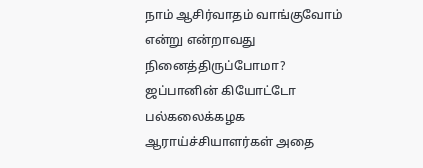நாம் ஆசிர்வாதம் வாங்குவோம் என்று என்றாவது நினைத்திருப்போமா? ஜப்பானின் கியோட்டோ பல்கலைக்கழக ஆராய்ச்சியாளர்கள் அதை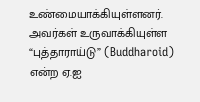உண்மையாக்கியுள்ளனர். அவர்கள் உருவாக்கியுள்ள “புத்தாராய்டு” (Buddharoid) என்ற ஏ.ஐ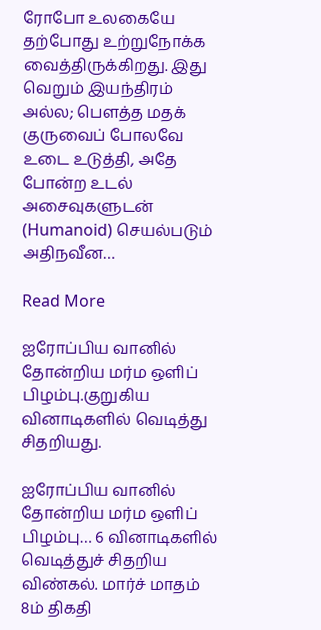ரோபோ உலகையே  தற்போது உற்றுநோக்க வைத்திருக்கிறது. இது வெறும் இயந்திரம் அல்ல; பௌத்த மதக் குருவைப் போலவே உடை உடுத்தி, அதே போன்ற உடல் அசைவுகளுடன் (Humanoid) செயல்படும் அதிநவீன…

Read More

ஐரோப்பிய வானில் தோன்றிய மர்ம ஒளிப் பிழம்பு.குறுகிய வினாடிகளில் வெடித்து சிதறியது.

ஐரோப்பிய வானில் தோன்றிய மர்ம ஒளிப் பிழம்பு… 6 வினாடிகளில் வெடித்துச் சிதறிய விண்கல். மார்ச் மாதம் 8ம் திகதி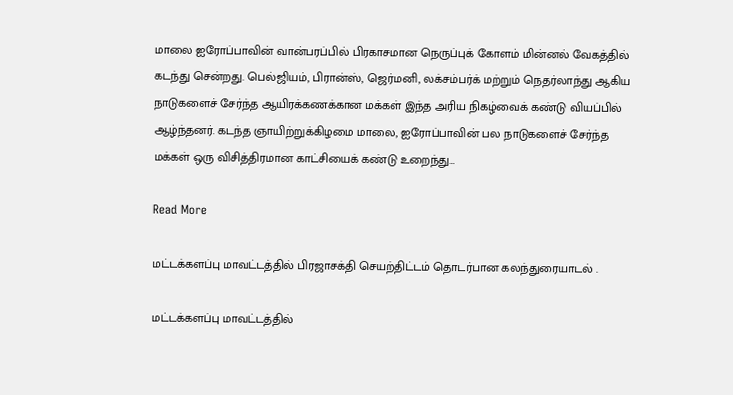மாலை ஐரோப்பாவின் வான்பரப்பில் பிரகாசமான நெருப்புக் கோளம் மின்னல் வேகத்தில் கடந்து சென்றது. பெல்ஜியம், பிரான்ஸ், ஜெர்மனி, லக்சம்பர்க் மற்றும் நெதர்லாந்து ஆகிய நாடுகளைச் சேர்ந்த ஆயிரக்கணக்கான மக்கள் இந்த அரிய நிகழ்வைக் கண்டு வியப்பில் ஆழ்ந்தனர். கடந்த ஞாயிற்றுக்கிழமை மாலை, ஐரோப்பாவின் பல நாடுகளைச் சேர்ந்த மக்கள் ஒரு விசித்திரமான காட்சியைக் கண்டு உறைந்து…

Read More

மட்டக்களப்பு மாவட்டத்தில் பிரஜாசக்தி செயற்திட்டம் தொடர்பான கலந்துரையாடல் .

மட்டக்களப்பு மாவட்டத்தில்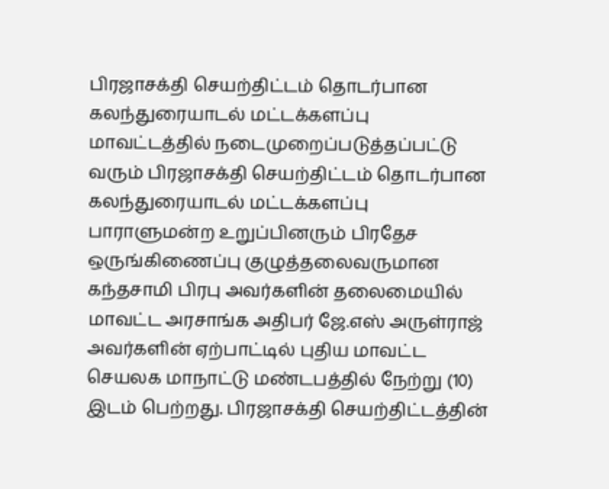பிரஜாசக்தி செயற்திட்டம் தொடர்பான கலந்துரையாடல் மட்டக்களப்பு மாவட்டத்தில் நடைமுறைப்படுத்தப்பட்டு வரும் பிரஜாசக்தி செயற்திட்டம் தொடர்பான கலந்துரையாடல் மட்டக்களப்பு பாராளுமன்ற உறுப்பினரும் பிரதேச ஒருங்கிணைப்பு குழுத்தலைவருமான கந்தசாமி பிரபு அவர்களின் தலைமையில் மாவட்ட அரசாங்க அதிபர் ஜே.எஸ் அருள்ராஜ் அவர்களின் ஏற்பாட்டில் புதிய மாவட்ட செயலக மாநாட்டு மண்டபத்தில் நேற்று (10) இடம் பெற்றது. பிரஜாசக்தி செயற்திட்டத்தின்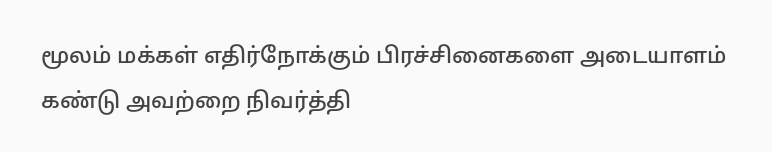மூலம் மக்கள் எதிர்நோக்கும் பிரச்சினைகளை அடையாளம் கண்டு அவற்றை நிவர்த்தி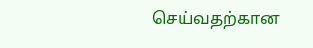செய்வதற்கான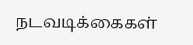நடவடிக்கைகள்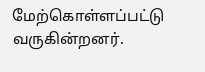மேற்கொள்ளப்பட்டு வருகின்றனர்.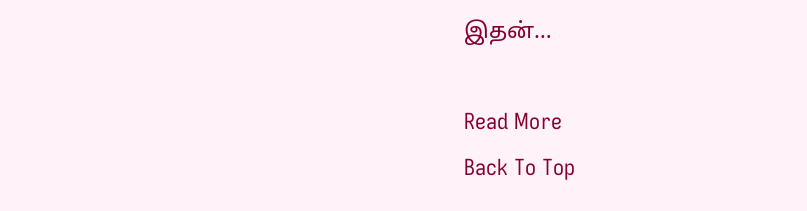இதன்…

Read More
Back To Top